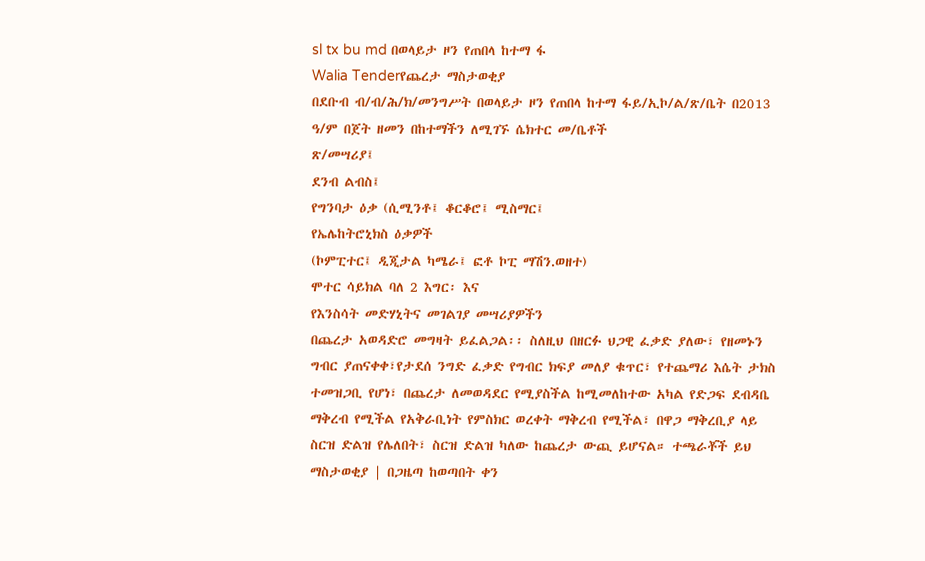sl tx bu md በወላይታ ዞን የጠበላ ከተማ ፋ
Walia Tenderየጨረታ ማስታወቂያ
በደቡብ ብ/ብ/ሕ/ክ/መንግሥት በወላይታ ዞን የጠበላ ከተማ ፋይ/ኢኮ/ል/ጽ/ቤት በ2013 ዓ/ም በጀት ዘመን በከተማችን ለሚገኙ ሴክተር መ/ቤቶች
ጽ/መሣሪያ፤
ደንብ ልብስ፤
የግንባታ ዕቃ (ሲሚንቶ፤ ቆርቆሮ፤ ሚስማር፤
የኤሌከትሮኒክስ ዕቃዎች
(ኮምፒተር፤ ዲጂታል ካሜራ፤ ፎቶ ኮፒ ማሽን.ወዘተ)
ሞተር ሳይክል ባለ 2 እግር፡ እና
የእንስሳት መድሃኒትና መገልገያ መሣሪያዎችን
በጨረታ አወዳድሮ መግዛት ይፈልጋል፡፡ ስለዚህ በዘርፉ ህጋዊ ፈቃድ ያለው፣ የዘመኑን ግብር ያጠናቀቀ፣የታደሰ ንግድ ፈቃድ የግብር ክፍያ መለያ ቁጥር፣ የተጨማሪ እሴት ታክስ ተመዝጋቢ የሆነ፣ በጨረታ ለመወዳደር የሚያስችል ከሚመለከተው አካል የድጋፍ ደብዳቤ ማቅረብ የሚችል የአቅራቢነት የምስክር ወረቀት ማቅረብ የሚችል፣ በዋጋ ማቅረቢያ ላይ ስርዝ ድልዝ የሌለበት፣ ስርዝ ድልዝ ካለው ከጨረታ ውጪ ይሆናል። ተጫራቾች ይህ ማስታወቂያ | በጋዜጣ ከወጣበት ቀን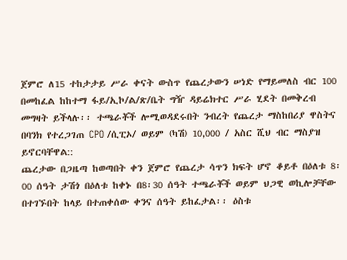ጀምሮ ለ15 ተከታታይ ሥራ ቀናት ውስጥ የጨረታውን ሠነድ የማይመለስ ብር 100 በመከፈል ከከተማ ፋይ/ኢኮ/ል/ጽ/ቤት ግዥ ዳይሬክተር ሥራ ሂደት በመቅረብ መግዛት ይችላሉ፡፡ ተጫራቾች ሎሚወዳደሩበት ንብረት የጨረታ ማስከበሪያ ዋስትና በባንክ የተረጋገጠ CPO /ሲፒኦ/ ወይም (ካሽ) 10,000 / አስር ሺህ ብር ማስያዝ ይኖርባቸዋል::
ጨረታው በጋዜጣ ከወጣበት ቀን ጀምሮ የጨረታ ሳጥን ክፍት ሆኖ ቆይቶ በዕለቱ 8፡00 ሰዓት ታሽጎ በዕለቱ ከቀኑ በ8፡30 ሰዓት ተጫራቾች ወይም ህጋዊ ወኪሎቻቸው በተገኙበት ከላይ በተጠቀሰው ቀንና ሰዓት ይከፈታል፡፡ ዕስቱ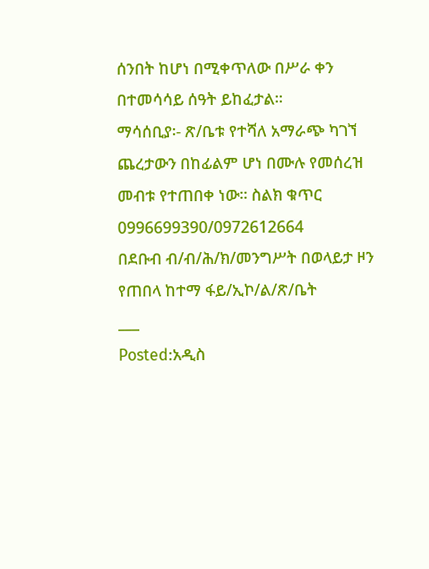ሰንበት ከሆነ በሚቀጥለው በሥራ ቀን በተመሳሳይ ሰዓት ይከፈታል።
ማሳሰቢያ፡- ጽ/ቤቱ የተሻለ አማራጭ ካገኘ ጨረታውን በከፊልም ሆነ በሙሉ የመሰረዝ መብቱ የተጠበቀ ነው፡፡ ስልክ ቁጥር 0996699390/0972612664
በደቡብ ብ/ብ/ሕ/ክ/መንግሥት በወላይታ ዞን የጠበላ ከተማ ፋይ/ኢኮ/ል/ጽ/ቤት
___
Posted:አዲስ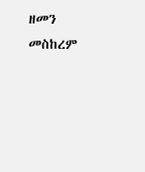ዘመን መስከረም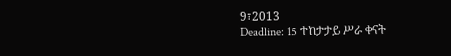9፣2013
Deadline: 15 ተከታታይ ሥራ ቀናት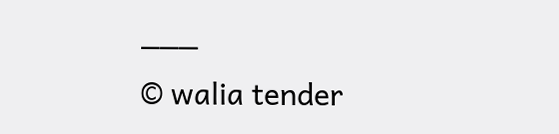___
© walia tender